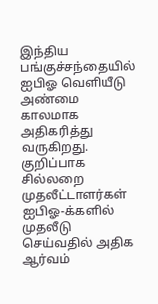இந்திய பங்குச்சந்தையில் ஐபிஓ வெளியீடு அண்மை காலமாக அதிகரித்து வருகிறது. குறிப்பாக சில்லறை முதலீட்டாளர்கள் ஐபிஓ-க்களில் முதலீடு செய்வதில் அதிக ஆர்வம்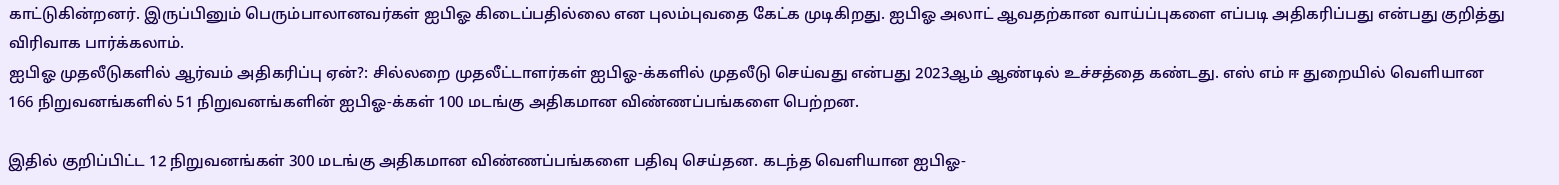காட்டுகின்றனர். இருப்பினும் பெரும்பாலானவர்கள் ஐபிஓ கிடைப்பதில்லை என புலம்புவதை கேட்க முடிகிறது. ஐபிஓ அலாட் ஆவதற்கான வாய்ப்புகளை எப்படி அதிகரிப்பது என்பது குறித்து விரிவாக பார்க்கலாம்.
ஐபிஓ முதலீடுகளில் ஆர்வம் அதிகரிப்பு ஏன்?: சில்லறை முதலீட்டாளர்கள் ஐபிஓ-க்களில் முதலீடு செய்வது என்பது 2023ஆம் ஆண்டில் உச்சத்தை கண்டது. எஸ் எம் ஈ துறையில் வெளியான 166 நிறுவனங்களில் 51 நிறுவனங்களின் ஐபிஓ-க்கள் 100 மடங்கு அதிகமான விண்ணப்பங்களை பெற்றன.

இதில் குறிப்பிட்ட 12 நிறுவனங்கள் 300 மடங்கு அதிகமான விண்ணப்பங்களை பதிவு செய்தன. கடந்த வெளியான ஐபிஓ-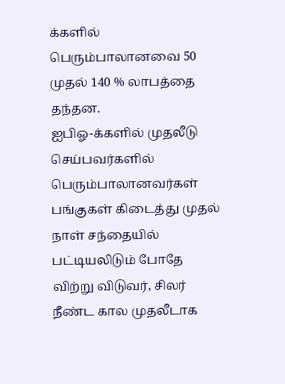க்களில் பெரும்பாலானவை 50 முதல் 140 % லாபத்தை தந்தன.
ஐபிஓ-க்களில் முதலீடு செய்பவர்களில் பெரும்பாலானவர்கள் பங்குகள் கிடைத்து முதல் நாள் சந்தையில் பட்டியலிடும் போதே விற்று விடுவர், சிலர் நீண்ட கால முதலீடாக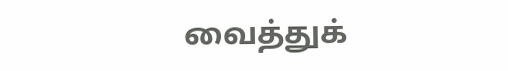வைத்துக்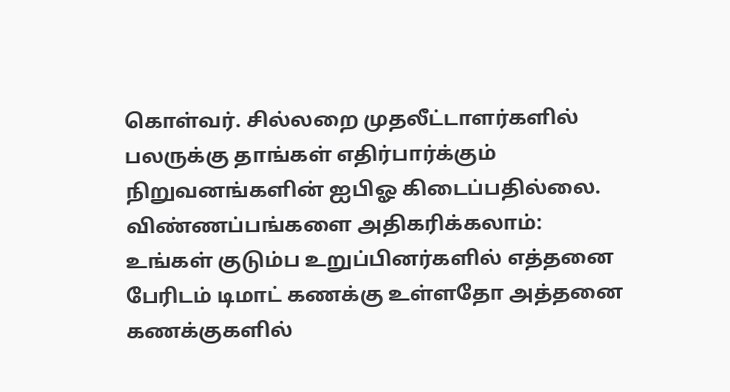கொள்வர். சில்லறை முதலீட்டாளர்களில் பலருக்கு தாங்கள் எதிர்பார்க்கும் நிறுவனங்களின் ஐபிஓ கிடைப்பதில்லை.
விண்ணப்பங்களை அதிகரிக்கலாம்: உங்கள் குடும்ப உறுப்பினர்களில் எத்தனை பேரிடம் டிமாட் கணக்கு உள்ளதோ அத்தனை கணக்குகளில்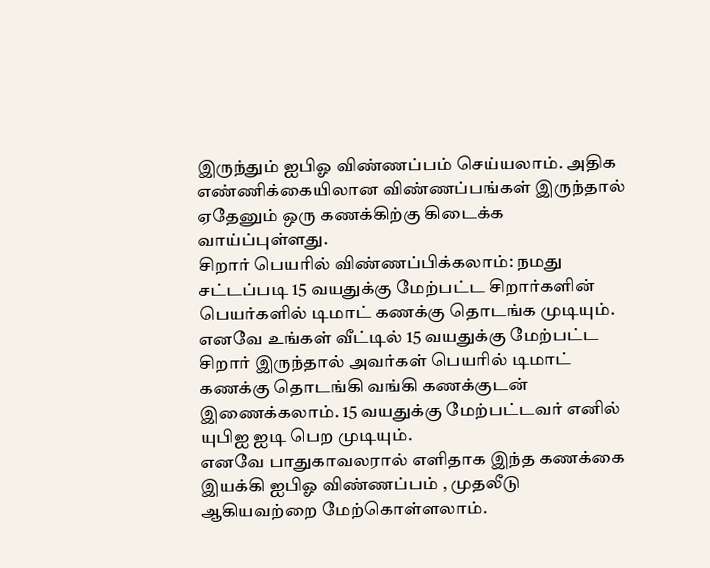இருந்தும் ஐபிஓ விண்ணப்பம் செய்யலாம். அதிக எண்ணிக்கையிலான விண்ணப்பங்கள் இருந்தால் ஏதேனும் ஒரு கணக்கிற்கு கிடைக்க வாய்ப்புள்ளது.
சிறார் பெயரில் விண்ணப்பிக்கலாம்: நமது சட்டப்படி 15 வயதுக்கு மேற்பட்ட சிறார்களின் பெயர்களில் டிமாட் கணக்கு தொடங்க முடியும். எனவே உங்கள் வீட்டில் 15 வயதுக்கு மேற்பட்ட சிறார் இருந்தால் அவர்கள் பெயரில் டிமாட் கணக்கு தொடங்கி வங்கி கணக்குடன் இணைக்கலாம். 15 வயதுக்கு மேற்பட்டவர் எனில் யுபிஐ ஐடி பெற முடியும்.
எனவே பாதுகாவலரால் எளிதாக இந்த கணக்கை இயக்கி ஐபிஓ விண்ணப்பம் , முதலீடு ஆகியவற்றை மேற்கொள்ளலாம்.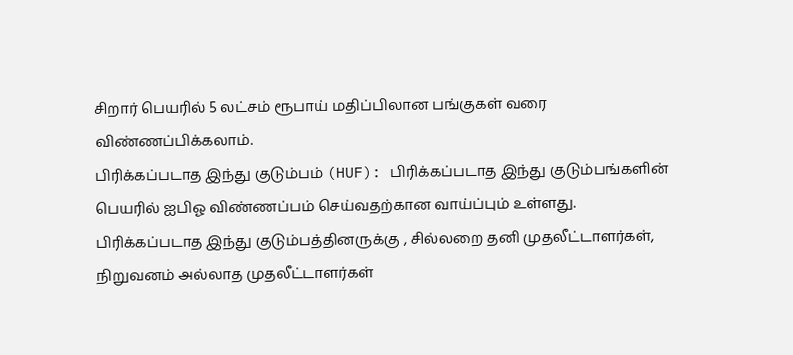சிறார் பெயரில் 5 லட்சம் ரூபாய் மதிப்பிலான பங்குகள் வரை விண்ணப்பிக்கலாம்.
பிரிக்கப்படாத இந்து குடும்பம் (HUF): பிரிக்கப்படாத இந்து குடும்பங்களின் பெயரில் ஐபிஓ விண்ணப்பம் செய்வதற்கான வாய்ப்பும் உள்ளது. பிரிக்கப்படாத இந்து குடும்பத்தினருக்கு , சில்லறை தனி முதலீட்டாளர்கள், நிறுவனம் அல்லாத முதலீட்டாளர்கள்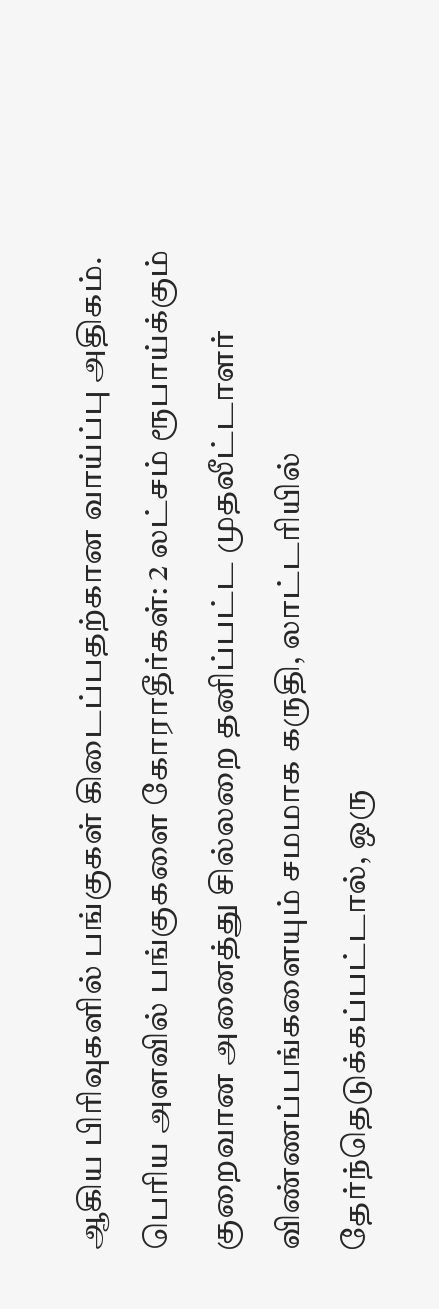ஆகிய பிரிவுகளில் பங்குகள் கிடைப்பதற்கான வாய்ப்பு அதிகம்.
பெரிய அளவில் பங்குகளை கோராதீர்கள்: 2 லட்சம் ரூபாய்க்கும் குறைவான அனைத்து சில்லறை தனிப்பட்ட முதலீட்டாளர் விண்ணப்பங்களையும் சமமாக கருதி, லாட்டரியில் தேர்ந்தெடுக்கப்பட்டால், ஒரு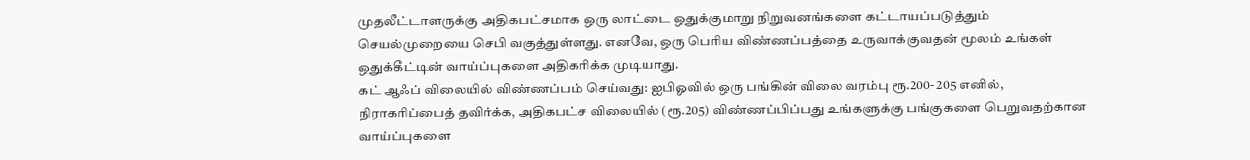முதலீட்டாளருக்கு அதிகபட்சமாக ஒரு லாட்டை ஒதுக்குமாறு நிறுவனங்களை கட்டாயப்படுத்தும் செயல்முறையை செபி வகுத்துள்ளது. எனவே, ஒரு பெரிய விண்ணப்பத்தை உருவாக்குவதன் மூலம் உங்கள் ஒதுக்கீட்டின் வாய்ப்புகளை அதிகரிக்க முடியாது.
கட் ஆஃப் விலையில் விண்ணப்பம் செய்வது: ஐபிஓவில் ஒரு பங்கின் விலை வரம்பு ரூ.200- 205 எனில், நிராகரிப்பைத் தவிர்க்க, அதிகபட்ச விலையில் (ரூ.205) விண்ணப்பிப்பது உங்களுக்கு பங்குகளை பெறுவதற்கான வாய்ப்புகளை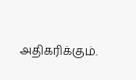அதிகரிக்கும்.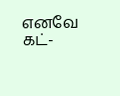எனவே கட்-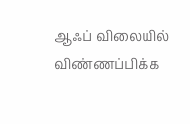ஆஃப் விலையில் விண்ணப்பிக்க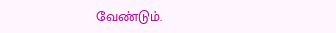வேண்டும்.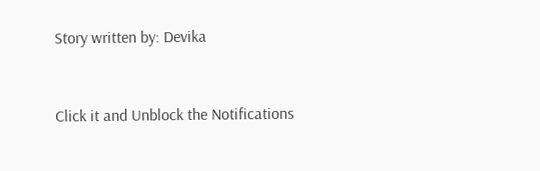Story written by: Devika


Click it and Unblock the Notifications